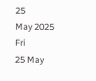25
May 2025
Fri
25 May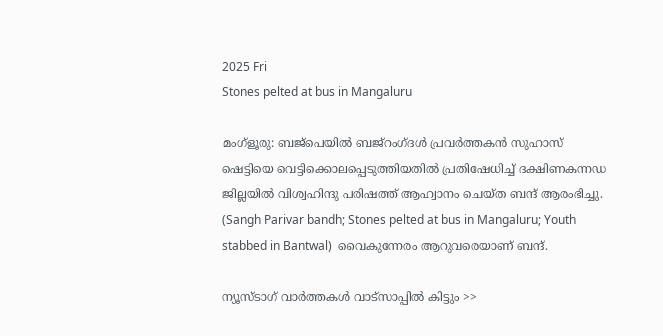2025 Fri
Stones pelted at bus in Mangaluru

മംഗ്ളൂരു: ബജ്പെയില്‍ ബജ്റംഗ്ദള്‍ പ്രവര്‍ത്തകന്‍ സുഹാസ് ഷെട്ടിയെ വെട്ടിക്കൊലപ്പെടുത്തിയതില്‍ പ്രതിഷേധിച്ച് ദക്ഷിണകന്നഡ ജില്ലയില്‍ വിശ്വഹിന്ദു പരിഷത്ത് ആഹ്വാനം ചെയ്ത ബന്ദ് ആരംഭിച്ചു. (Sangh Parivar bandh; Stones pelted at bus in Mangaluru; Youth stabbed in Bantwal)  വൈകുന്നേരം ആറുവരെയാണ് ബന്ദ്.

ന്യൂസ്ടാഗ് വാര്‍ത്തകള്‍ വാട്‌സാപ്പില്‍ കിട്ടും >>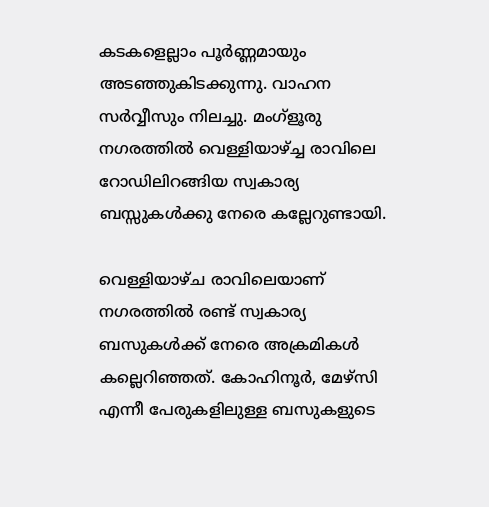കടകളെല്ലാം പൂര്‍ണ്ണമായും അടഞ്ഞുകിടക്കുന്നു. വാഹന സര്‍വ്വീസും നിലച്ചു. മംഗ്ളൂരു നഗരത്തില്‍ വെള്ളിയാഴ്ച്ച രാവിലെ റോഡിലിറങ്ങിയ സ്വകാര്യ ബസ്സുകള്‍ക്കു നേരെ കല്ലേറുണ്ടായി.

വെള്ളിയാഴ്ച രാവിലെയാണ് നഗരത്തില്‍ രണ്ട് സ്വകാര്യ ബസുകള്‍ക്ക് നേരെ അക്രമികള്‍ കല്ലെറിഞ്ഞത്. കോഹിനൂര്‍, മേഴ്സി എന്നീ പേരുകളിലുള്ള ബസുകളുടെ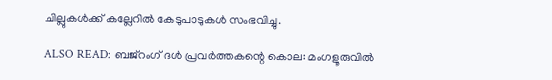ചില്ലുകള്‍ക്ക് കല്ലേറില്‍ കേടുപാടുകള്‍ സംഭവിച്ചു.

ALSO READ: ബജ്‌റംഗ് ദള്‍ പ്രവര്‍ത്തകന്റെ കൊല: മംഗളൂരുവില്‍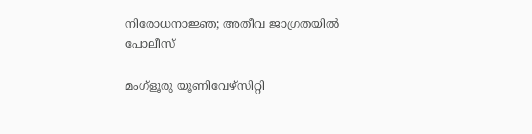നിരോധനാജ്ഞ; അതീവ ജാഗ്രതയില്‍ പോലീസ്

മംഗ്ളൂരു യൂണിവേഴ്സിറ്റി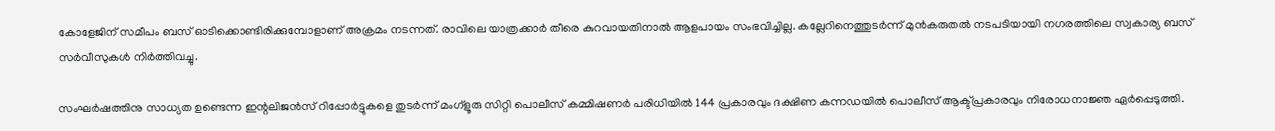കോളേജിന് സമീപം ബസ് ഓടിക്കൊണ്ടിരിക്കുമ്പോളാണ് അക്രമം നടന്നത്. രാവിലെ യാത്രക്കാര്‍ തീരെ കുറവായതിനാല്‍ ആളപായം സംഭവിച്ചില്ല. കല്ലേറിനെത്തുടര്‍ന്ന് മുന്‍കരുതല്‍ നടപടിയായി നഗരത്തിലെ സ്വകാര്യ ബസ് സര്‍വീസുകള്‍ നിര്‍ത്തിവച്ചു.

സംഘര്‍ഷത്തിനു സാധ്യത ഉണ്ടെന്ന ഇന്റലിജന്‍സ് റിപ്പോര്‍ട്ടുകളെ തുടര്‍ന്ന് മംഗ്‌ളൂരു സിറ്റി പൊലീസ് കമ്മിഷണര്‍ പരിധിയില്‍ 144 പ്രകാരവും ദക്ഷിണ കന്നഡയില്‍ പൊലീസ് ആക്ട്പ്രകാരവും നിരോധനാജ്ഞ ഏര്‍പ്പെടുത്തി.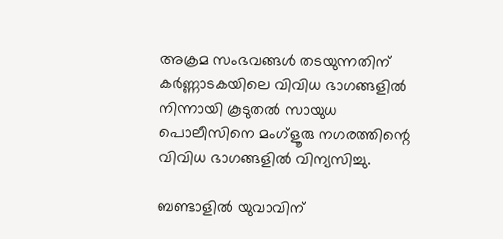അക്രമ സംഭവങ്ങള്‍ തടയുന്നതിന് കര്‍ണ്ണാടകയിലെ വിവിധ ഭാഗങ്ങളില്‍ നിന്നായി കൂടുതല്‍ സായുധ പൊലീസിനെ മംഗ്ളൂരു നഗരത്തിന്റെ വിവിധ ഭാഗങ്ങളില്‍ വിന്യസിച്ചു.

ബണ്ടാളില്‍ യുവാവിന്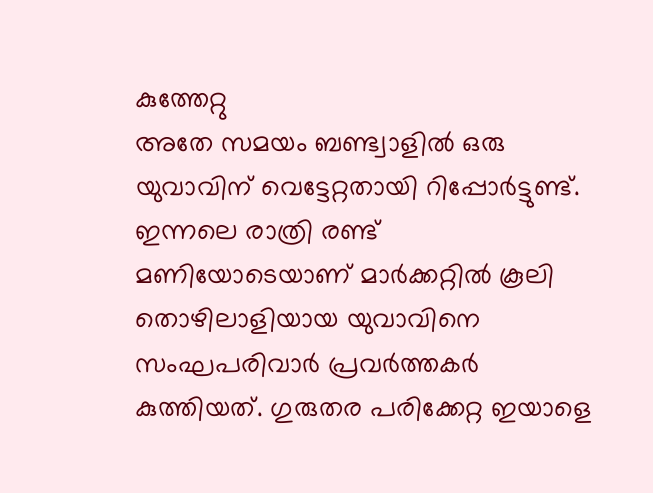കുത്തേറ്റു
അതേ സമയം ബണ്ട്വാളില്‍ ഒരു യുവാവിന് വെട്ടേറ്റതായി റിപ്പോര്‍ട്ടുണ്ട്. ഇന്നലെ രാത്രി രണ്ട് മണിയോടെയാണ് മാര്‍ക്കറ്റില്‍ കൂലി തൊഴിലാളിയായ യുവാവിനെ സംഘപരിവാര്‍ പ്രവര്‍ത്തകര്‍ കുത്തിയത്. ഗുരുതര പരിക്കേറ്റ ഇയാളെ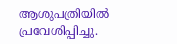ആശുപത്രിയില്‍ പ്രവേശിപ്പിച്ചു.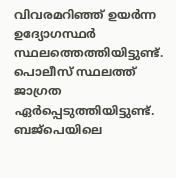വിവരമറിഞ്ഞ് ഉയര്‍ന്ന ഉദ്യോഗസ്ഥര്‍ സ്ഥലത്തെത്തിയിട്ടുണ്ട്. പൊലീസ് സ്ഥലത്ത് ജാഗ്രത ഏര്‍പ്പെടുത്തിയിട്ടുണ്ട്. ബജ്പെയിലെ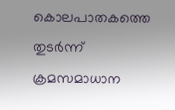കൊലപാതകത്തെ തുടര്‍ന്ന് ക്രമസമാധാന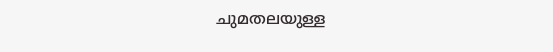ചുമതലയുള്ള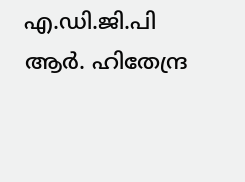എ.ഡി.ജി.പി ആര്‍. ഹിതേന്ദ്ര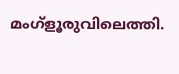മംഗ്ളൂരുവിലെത്തി.